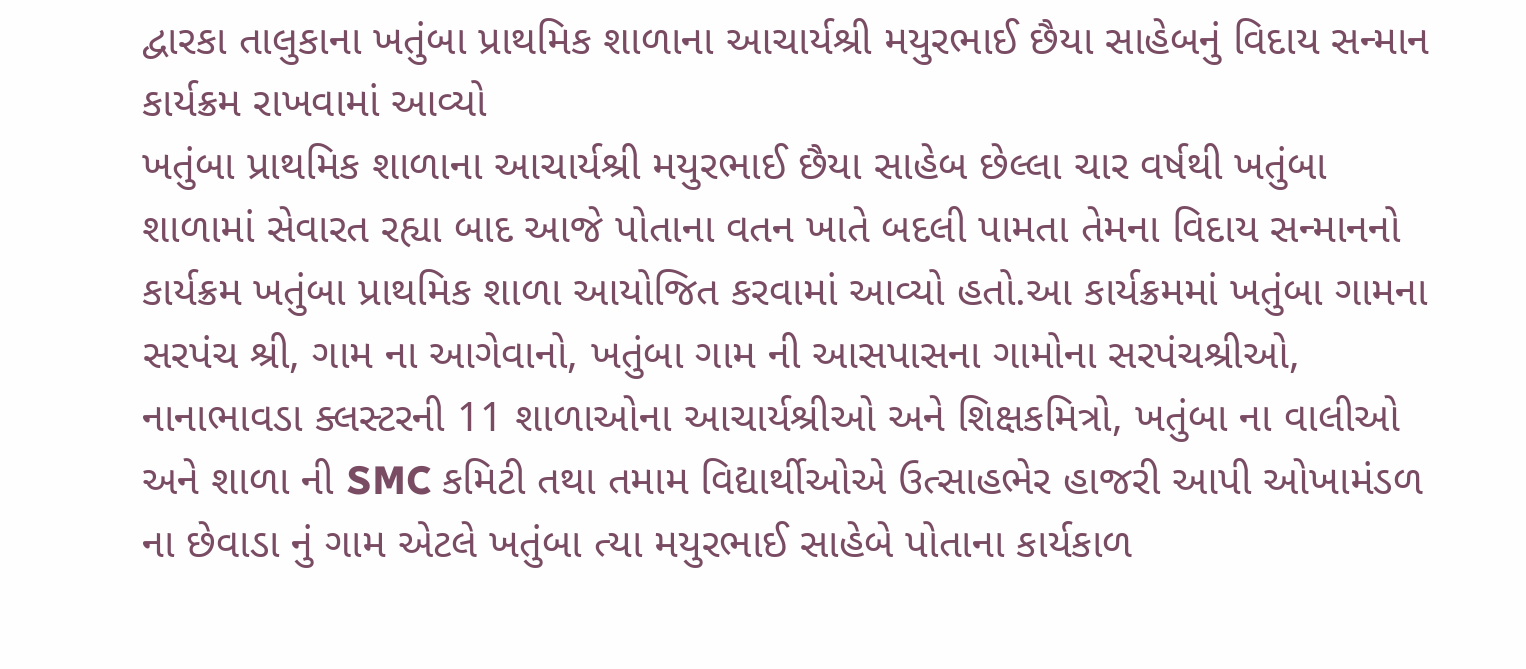દ્વારકા તાલુકાના ખતુંબા પ્રાથમિક શાળાના આચાર્યશ્રી મયુરભાઈ છૈયા સાહેબનું વિદાય સન્માન કાર્યક્રમ રાખવામાં આવ્યો
ખતુંબા પ્રાથમિક શાળાના આચાર્યશ્રી મયુરભાઈ છૈયા સાહેબ છેલ્લા ચાર વર્ષથી ખતુંબા શાળામાં સેવારત રહ્યા બાદ આજે પોતાના વતન ખાતે બદલી પામતા તેમના વિદાય સન્માનનો કાર્યક્રમ ખતુંબા પ્રાથમિક શાળા આયોજિત કરવામાં આવ્યો હતો.આ કાર્યક્રમમાં ખતુંબા ગામના સરપંચ શ્રી, ગામ ના આગેવાનો, ખતુંબા ગામ ની આસપાસના ગામોના સરપંચશ્રીઓ, નાનાભાવડા ક્લસ્ટરની 11 શાળાઓના આચાર્યશ્રીઓ અને શિક્ષકમિત્રો, ખતુંબા ના વાલીઓ અને શાળા ની SMC કમિટી તથા તમામ વિદ્યાર્થીઓએ ઉત્સાહભેર હાજરી આપી ઓખામંડળ ના છેવાડા નું ગામ એટલે ખતુંબા ત્યા મયુરભાઈ સાહેબે પોતાના કાર્યકાળ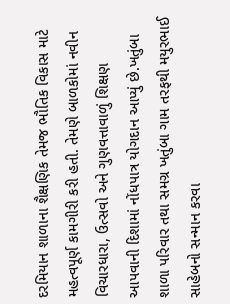દરમિયાન શાળાના શૈક્ષણિક તેમજ ભૌતિક વિકાસ માટે મહત્વપૂર્ણ કામગીરી કરી હતી. તેમણે બાળકોમાં નવીન વિચારધારા, ઉત્સવો અને ગુણવત્તાવાળું શિક્ષણ આપવાની દિશામાં નોંધપાત્ર યોગદાન આપ્યું છે.ખતુંબા શાળા પરિવાર તથા સમગ્ર ખતુંબા ગામ તરફથી મયુરભાઈ સાહેબનો સન્માન કરવા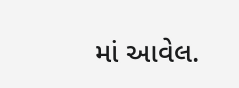માં આવેલ.